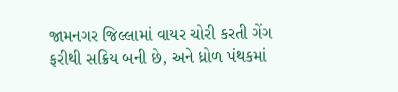જામનગર જિલ્લામાં વાયર ચોરી કરતી ગેંગ ફરીથી સક્રિય બની છે, અને ધ્રોળ પંથકમાં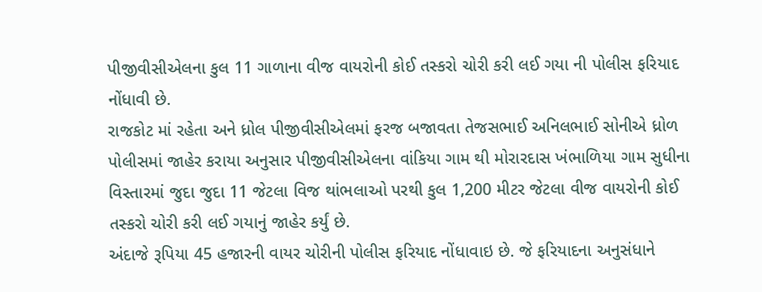પીજીવીસીએલના કુલ 11 ગાળાના વીજ વાયરોની કોઈ તસ્કરો ચોરી કરી લઈ ગયા ની પોલીસ ફરિયાદ નોંધાવી છે.
રાજકોટ માં રહેતા અને ધ્રોલ પીજીવીસીએલમાં ફરજ બજાવતા તેજસભાઈ અનિલભાઈ સોનીએ ધ્રોળ પોલીસમાં જાહેર કરાયા અનુસાર પીજીવીસીએલના વાંકિયા ગામ થી મોરારદાસ ખંભાળિયા ગામ સુધીના વિસ્તારમાં જુદા જુદા 11 જેટલા વિજ થાંભલાઓ પરથી કુલ 1,200 મીટર જેટલા વીજ વાયરોની કોઈ તસ્કરો ચોરી કરી લઈ ગયાનું જાહેર કર્યું છે.
અંદાજે રૂપિયા 45 હજારની વાયર ચોરીની પોલીસ ફરિયાદ નોંધાવાઇ છે. જે ફરિયાદના અનુસંધાને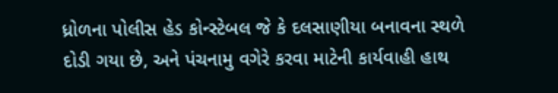ધ્રોળના પોલીસ હેડ કોન્સ્ટેબલ જે કે દલસાણીયા બનાવના સ્થળે દોડી ગયા છે, અને પંચનામુ વગેરે કરવા માટેની કાર્યવાહી હાથ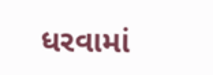ધરવામાં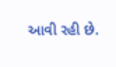આવી રહી છે.